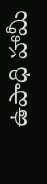ఉపాధి హామీ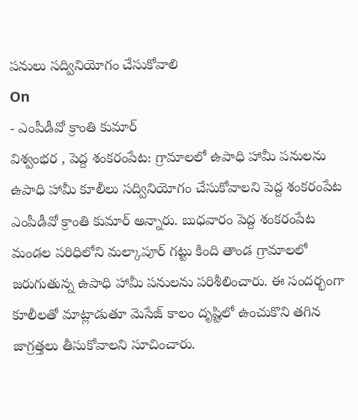పనులు సద్వినియోగం చేసుకోవాలి
On
- ఎంపీడీవో క్రాంతి కుమార్
విశ్వంభర , పెద్ద శంకరంపేట: గ్రామాలలో ఉపాధి హామీ పనులను ఉపాధి హామీ కూలీలు సద్వినియోగం చేసుకోవాలని పెద్ద శంకరంపేట ఎంపీడీవో క్రాంతి కుమార్ అన్నారు. బుధవారం పెద్ద శంకరంపేట మండల పరిధిలోని మల్కాపూర్ గట్టు కింది తాండ గ్రామాలలో జరుగుతున్న ఉపాధి హామీ పనులను పరిశీలించారు. ఈ సందర్భంగా కూలీలతో మాట్లాడుతూ మెసేజ్ కాలం దృష్టిలో ఉంచుకొని తగిన జాగ్రత్తలు తీసుకోవాలని సూచించారు.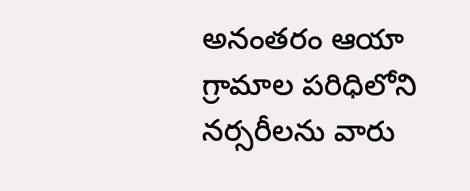అనంతరం ఆయా గ్రామాల పరిధిలోని నర్సరీలను వారు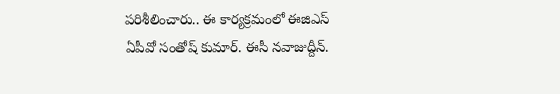పరిశీలించారు.. ఈ కార్యక్రమంలో ఈజిఎస్ ఏపీవో సంతోష్ కుమార్. ఈసీ నవాజుద్దీన్.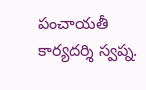పంచాయతీ కార్యదర్శి స్వప్న.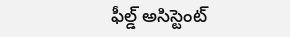ఫీల్డ్ అసిస్టెంట్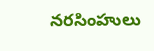నరసింహులు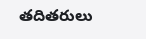తదితరులు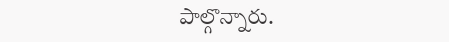పాల్గొన్నారు.